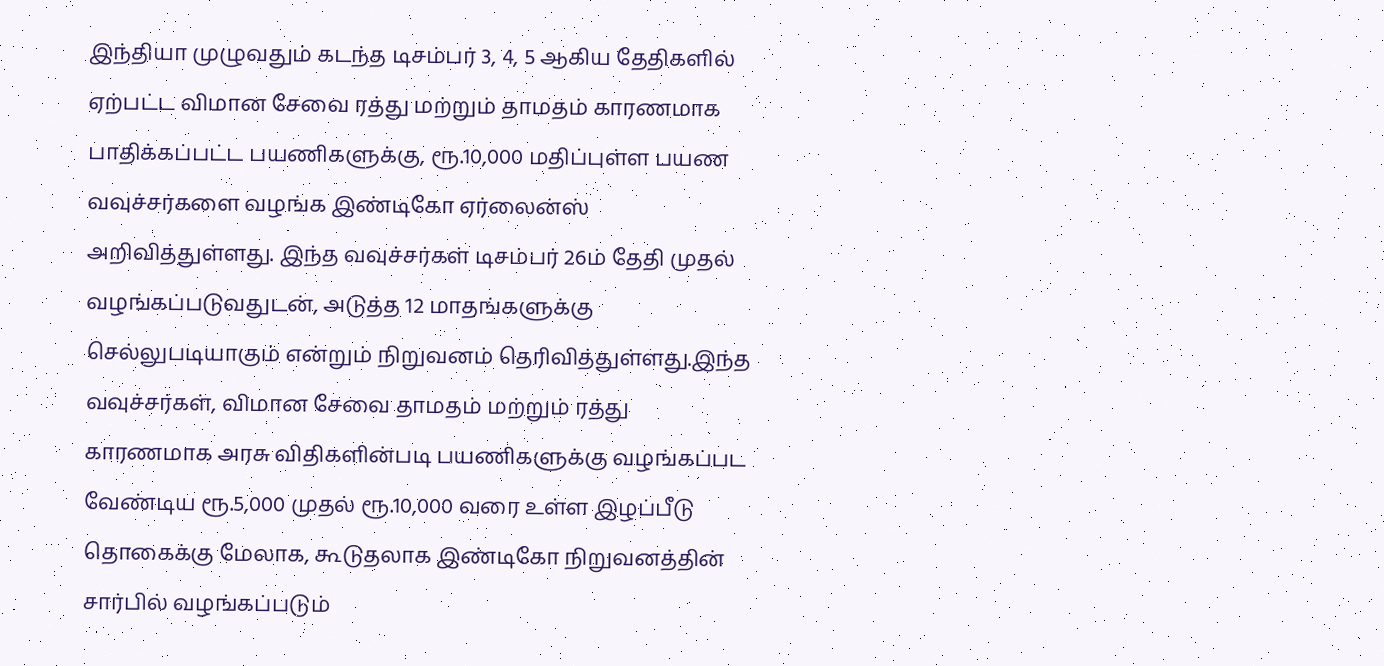இந்தியா முழுவதும் கடந்த டிசம்பர் 3, 4, 5 ஆகிய தேதிகளில் ஏற்பட்ட விமான சேவை ரத்து மற்றும் தாமதம் காரணமாக பாதிக்கப்பட்ட பயணிகளுக்கு, ரூ.10,000 மதிப்புள்ள பயண வவுச்சர்களை வழங்க இண்டிகோ ஏர்லைன்ஸ் அறிவித்துள்ளது. இந்த வவுச்சர்கள் டிசம்பர் 26ம் தேதி முதல் வழங்கப்படுவதுடன், அடுத்த 12 மாதங்களுக்கு செல்லுபடியாகும் என்றும் நிறுவனம் தெரிவித்துள்ளது.இந்த வவுச்சர்கள், விமான சேவை தாமதம் மற்றும் ரத்து காரணமாக அரசு விதிகளின்படி பயணிகளுக்கு வழங்கப்பட வேண்டிய ரூ.5,000 முதல் ரூ.10,000 வரை உள்ள இழப்பீடு தொகைக்கு மேலாக, கூடுதலாக இண்டிகோ நிறுவனத்தின் சார்பில் வழங்கப்படும்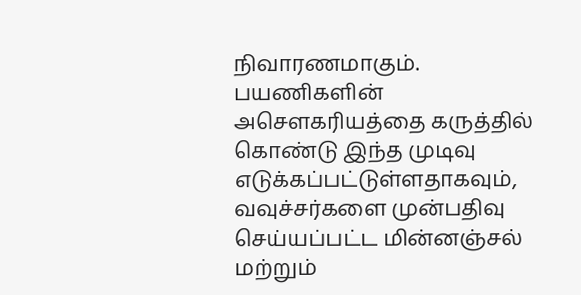நிவாரணமாகும். பயணிகளின் அசௌகரியத்தை கருத்தில் கொண்டு இந்த முடிவு எடுக்கப்பட்டுள்ளதாகவும், வவுச்சர்களை முன்பதிவு செய்யப்பட்ட மின்னஞ்சல் மற்றும்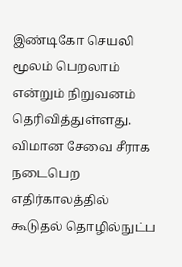இண்டிகோ செயலி மூலம் பெறலாம் என்றும் நிறுவனம் தெரிவித்துள்ளது. விமான சேவை சீராக நடைபெற எதிர்காலத்தில் கூடுதல் தொழில்நுட்ப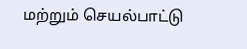மற்றும் செயல்பாட்டு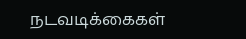நடவடிக்கைகள்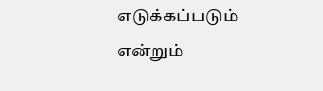எடுக்கப்படும் என்றும்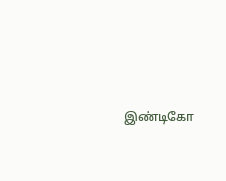இண்டிகோ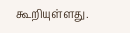கூறியுள்ளது.